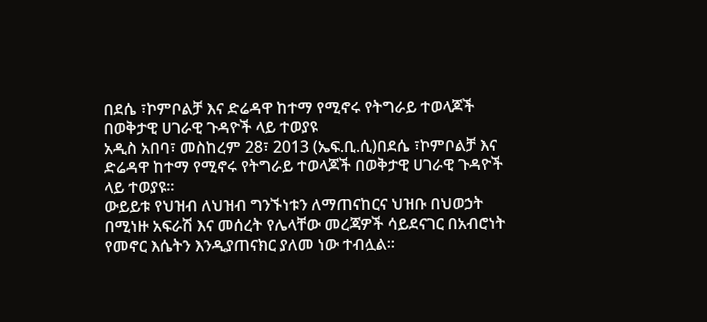በደሴ ፣ኮምቦልቻ እና ድሬዳዋ ከተማ የሚኖሩ የትግራይ ተወላጆች በወቅታዊ ሀገራዊ ጉዳዮች ላይ ተወያዩ
አዲስ አበባ፣ መስከረም 28፣ 2013 (ኤፍ.ቢ.ሲ)በደሴ ፣ኮምቦልቻ እና ድሬዳዋ ከተማ የሚኖሩ የትግራይ ተወላጆች በወቅታዊ ሀገራዊ ጉዳዮች ላይ ተወያዩ፡፡
ውይይቱ የህዝብ ለህዝብ ግንኙነቱን ለማጠናከርና ህዝቡ በህወኃት በሚነዙ አፍራሽ እና መሰረት የሌላቸው መረጃዎች ሳይደናገር በአብሮነት የመኖር እሴትን እንዲያጠናክር ያለመ ነው ተብሏል።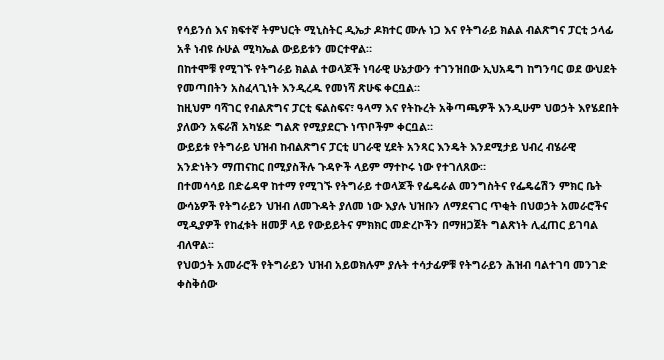የሳይንሰ እና ክፍተኛ ትምህርት ሚኒስትር ዲኤታ ዶክተር ሙሉ ነጋ እና የትግራይ ክልል ብልጽግና ፓርቲ ኃላፊ አቶ ነብዩ ሱሁል ሚካኤል ውይይቱን መርተዋል።
በከተሞቹ የሚገኙ የትግራይ ክልል ተወላጆች ነባራዊ ሁኔታውን ተገንዝበው ኢህአዴግ ከግንባር ወደ ውህደት የመጣበትን አስፈላጊነት እንዲረዱ የመነሻ ጽሁፍ ቀርቧል።
ከዚህም ባሻገር የብልጽግና ፓርቲ ፍልስፍና፣ ዓላማ እና የትኩረት አቅጣጫዎች እንዲሁም ህወኃት እየሄደበት ያለውን አፍራሽ አካሄድ ግልጽ የሚያደርጉ ነጥቦችም ቀርቧል።
ውይይቱ የትግራይ ህዝብ ከብልጽግና ፓርቲ ሀገራዊ ሂደት አንጻር እንዴት እንደሚታይ ህብረ ብሄራዊ አንድነትን ማጠናከር በሚያስችሉ ጉዳዮች ላይም ማተኮሩ ነው የተገለጸው።
በተመሳሳይ በድሬዳዋ ከተማ የሚገኙ የትግራይ ተወላጆች የፌዴራል መንግስትና የፌዴሬሽን ምክር ቤት ውሳኔዎች የትግራይን ህዝብ ለመጉዳት ያለመ ነው እያሉ ህዝቡን ለማደናገር ጥቂት በህወኃት አመራሮችና ሚዲያዎች የከፈቱት ዘመቻ ላይ የውይይትና ምክክር መድረኮችን በማዘጋጀት ግልጽነት ሊፈጠር ይገባል ብለዋል፡፡
የህወኃት አመራሮች የትግራይን ህዝብ አይወክሉም ያሉት ተሳታፊዎቹ የትግራይን ሕዝብ ባልተገባ መንገድ ቀስቅሰው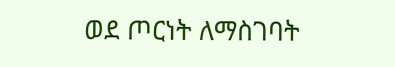ወደ ጦርነት ለማስገባት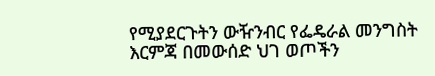የሚያደርጉትን ውዥንብር የፌዴራል መንግስት እርምጃ በመውሰድ ህገ ወጦችን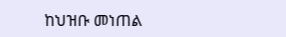ከህዝቡ መነጠል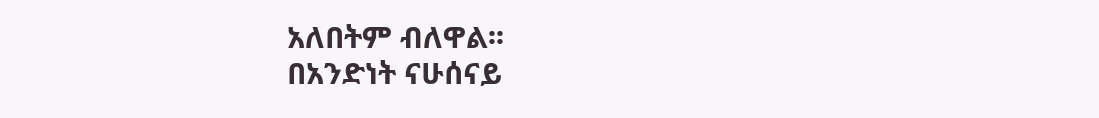አለበትም ብለዋል፡፡
በአንድነት ናሁሰናይ